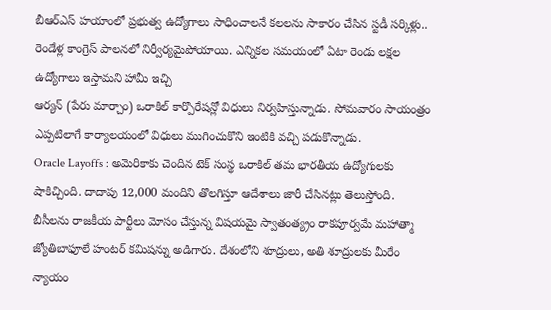బీఆర్ఎస్ హయాంలో ప్రభుత్వ ఉద్యోగాలు సాధించాలనే కలలను సాకారం చేసిన స్టడీ సర్కిళ్లు.. రెండేళ్ల కాంగ్రెస్ పాలనలో నిర్వీర్యమైపోయాయి. ఎన్నికల సమయంలో ఏటా రెండు లక్షల ఉద్యోగాలు ఇస్తామని హామీ ఇచ్చి
ఆర్యన్ (పేరు మార్చాం) ఒరాకిల్ కార్పొరేషన్లో విధులు నిర్వహిస్తున్నాడు. సోమవారం సాయంత్రం ఎప్పటిలాగే కార్యాలయంలో విధులు ముగించుకొని ఇంటికి వచ్చి పడుకొన్నాడు.
Oracle Layoffs : అమెరికాకు చెందిన టెక్ సంస్థ ఒరాకిల్ తమ భారతీయ ఉద్యోగులకు షాకిచ్చింది. దాదాపు 12,000 మందిని తొలగిస్తూ ఆదేశాలు జారీ చేసినట్లు తెలుస్తోంది.
బీసీలను రాజకీయ పార్టీలు మోసం చేస్తున్న విషయమై స్వాతంత్య్రం రాకపూర్వమే మహాత్మా జ్యోతిబాఫూలే హంటర్ కమిషన్ను అడిగారు. దేశంలోని శూద్రులు, అతి శూద్రులకు మీరేం న్యాయం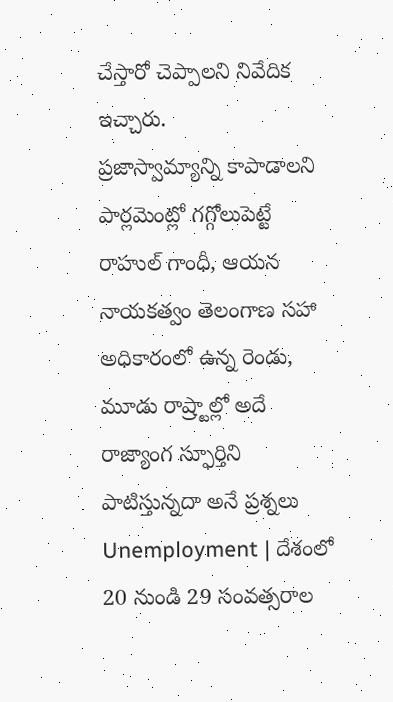చేస్తారో చెప్పాలని నివేదిక ఇచ్చారు.
ప్రజాస్వామ్యాన్ని కాపాడాలని పార్లమెంట్లో గగ్గోలుపెట్టే రాహుల్ గాంధీ, ఆయన నాయకత్వం తెలంగాణ సహా అధికారంలో ఉన్న రెండు, మూడు రాష్ర్టాల్లో అదే రాజ్యాంగ స్ఫూర్తిని పాటిస్తున్నదా అనే ప్రశ్నలు
Unemployment | దేశంలో 20 నుండి 29 సంవత్సరాల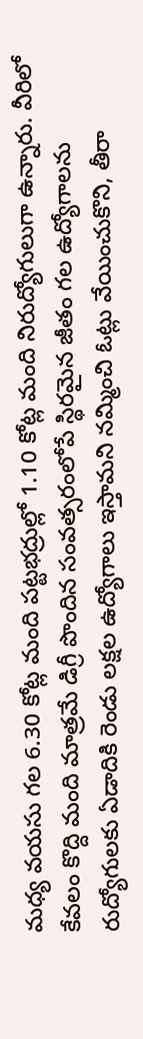మధ్య వయసు గల 6.30 కోట్ల మంది పట్టభద్రుల్లో 1.10 కోట్ల మంది నిరుద్యోగులుగా ఉన్నారు. వీరిలో కేవలం కొద్ది మంది మాత్రమే డిగ్రీ పొందిన సంవత్సరంలోపే స్థిరమైన జీతం గల ఉద్యోగాలను
రుద్యోగులకు ఏడాదికి రెండు లక్షల ఉద్యోగాలు ఇస్తామని నమ్మించి ఓట్లు వేయించుకొని, తీరా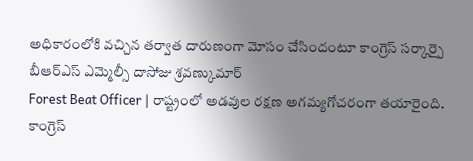అధికారంలోకి వచ్చిన తర్వాత దారుణంగా మోసం చేసిందంటూ కాంగ్రెస్ సర్కార్పై బీఆర్ఎస్ ఎమ్మెల్సీ దాసోజు శ్రవణ్కుమార్
Forest Beat Officer | రాష్ట్రంలో అడవుల రక్షణ అగమ్యగోచరంగా తయారైంది. కాంగ్రెస్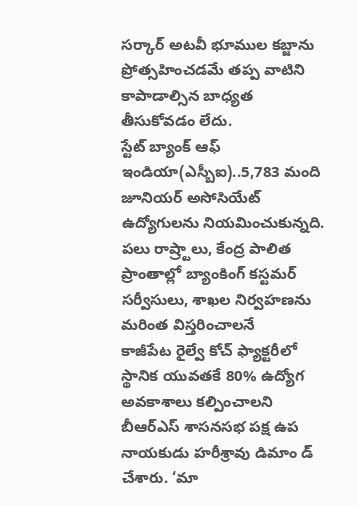సర్కార్ అటవీ భూముల కబ్జాను ప్రోత్సహించడమే తప్ప వాటిని కాపాడాల్సిన బాధ్యత తీసుకోవడం లేదు.
స్టేట్ బ్యాంక్ ఆఫ్ ఇండియా(ఎస్బీఐ)..5,783 మంది జూనియర్ అసోసియేట్ ఉద్యోగులను నియమించుకున్నది. పలు రాష్ర్టాలు, కేంద్ర పాలిత ప్రాంతాల్లో బ్యాంకింగ్ కస్టమర్ సర్వీసులు, శాఖల నిర్వహణను మరింత విస్తరించాలనే
కాజీపేట రైల్వే కోచ్ ఫ్యాక్టరీలో స్థానిక యువతకే 80% ఉద్యోగ అవకాశాలు కల్పించాలని బీఆర్ఎస్ శాసనసభ పక్ష ఉప నాయకుడు హరీశ్రావు డిమాం డ్ చేశారు. ‘మా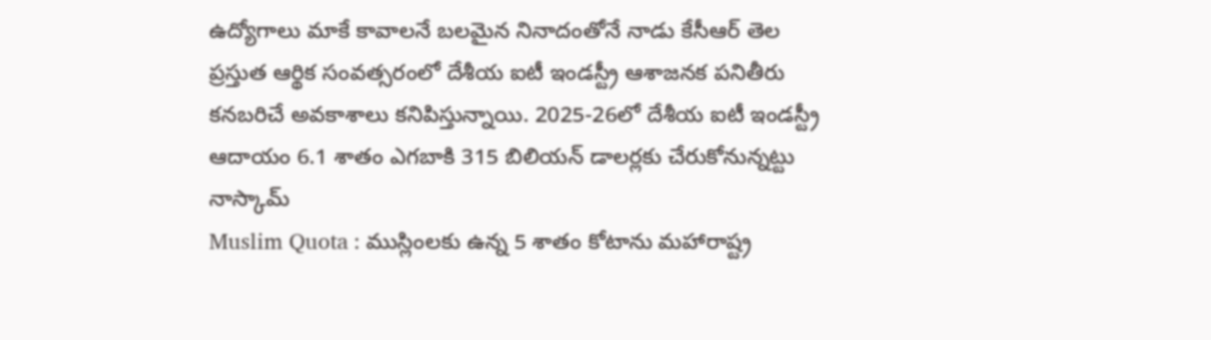ఉద్యోగాలు మాకే కావాలనే బలమైన నినాదంతోనే నాడు కేసీఆర్ తెల
ప్రస్తుత ఆర్థిక సంవత్సరంలో దేశీయ ఐటీ ఇండస్ట్రీ ఆశాజనక పనితీరు కనబరిచే అవకాశాలు కనిపిస్తున్నాయి. 2025-26లో దేశీయ ఐటీ ఇండస్ట్రీ ఆదాయం 6.1 శాతం ఎగబాకి 315 బిలియన్ డాలర్లకు చేరుకోనున్నట్టు నాస్కామ్
Muslim Quota : ముస్లింలకు ఉన్న 5 శాతం కోటాను మహారాష్ట్ర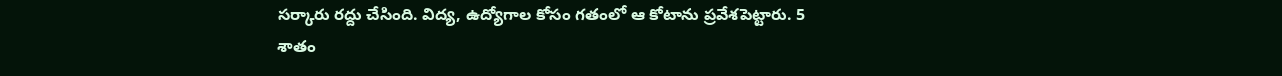సర్కారు రద్దు చేసింది. విద్య, ఉద్యోగాల కోసం గతంలో ఆ కోటాను ప్రవేశపెట్టారు. 5 శాతం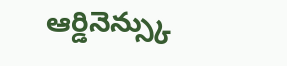ఆర్డినెన్స్కు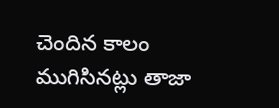చెందిన కాలం ముగిసినట్లు తాజా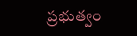ప్రభుత్వం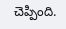చెప్పింది.